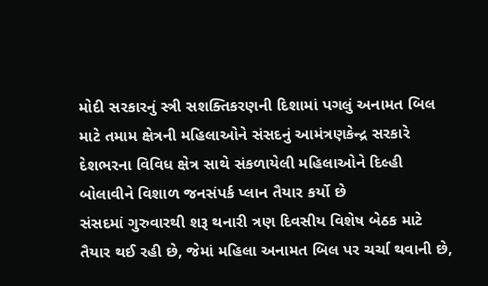મોદી સરકારનું સ્ત્રી સશક્તિકરણની દિશામાં પગલું અનામત બિલ માટે તમામ ક્ષેત્રની મહિલાઓને સંસદનું આમંત્રણકેન્દ્ર સરકારે દેશભરના વિવિધ ક્ષેત્ર સાથે સંકળાયેલી મહિલાઓને દિલ્હી બોલાવીને વિશાળ જનસંપર્ક પ્લાન તૈયાર કર્યો છે
સંસદમાં ગુરુવારથી શરૂ થનારી ત્રણ દિવસીય વિશેષ બેઠક માટે તૈયાર થઈ રહી છે, જેમાં મહિલા અનામત બિલ પર ચર્ચા થવાની છે,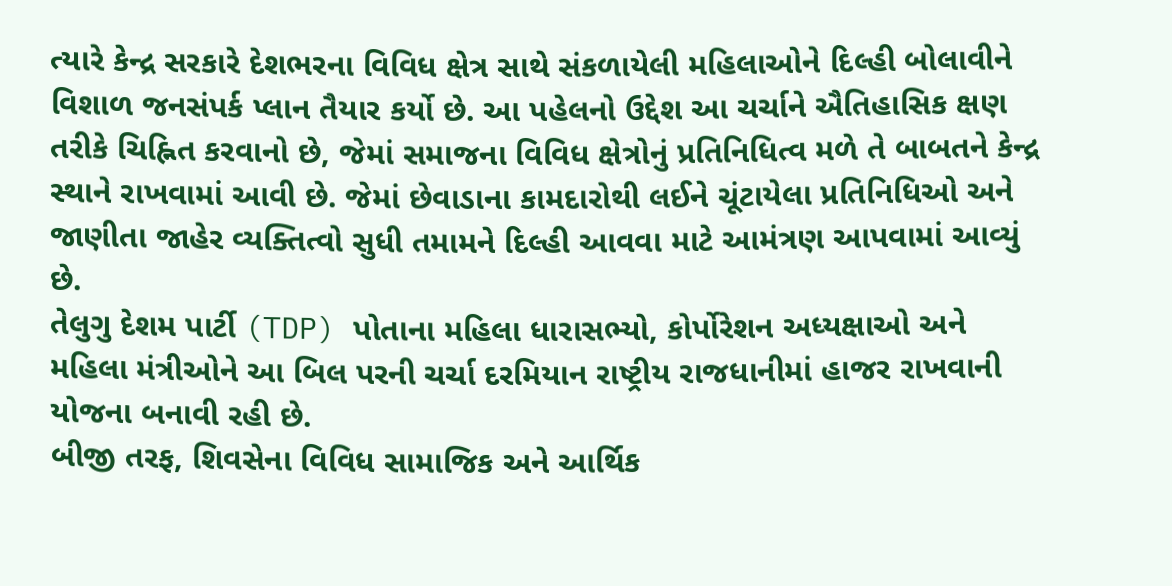ત્યારે કેન્દ્ર સરકારે દેશભરના વિવિધ ક્ષેત્ર સાથે સંકળાયેલી મહિલાઓને દિલ્હી બોલાવીને વિશાળ જનસંપર્ક પ્લાન તૈયાર કર્યો છે. આ પહેલનો ઉદ્દેશ આ ચર્ચાને ઐતિહાસિક ક્ષણ તરીકે ચિહ્નિત કરવાનો છે, જેમાં સમાજના વિવિધ ક્ષેત્રોનું પ્રતિનિધિત્વ મળે તે બાબતને કેન્દ્ર સ્થાને રાખવામાં આવી છે. જેમાં છેવાડાના કામદારોથી લઈને ચૂંટાયેલા પ્રતિનિધિઓ અને જાણીતા જાહેર વ્યક્તિત્વો સુધી તમામને દિલ્હી આવવા માટે આમંત્રણ આપવામાં આવ્યું છે.
તેલુગુ દેશમ પાર્ટી (TDP) પોતાના મહિલા ધારાસભ્યો, કોર્પોરેશન અધ્યક્ષાઓ અને મહિલા મંત્રીઓને આ બિલ પરની ચર્ચા દરમિયાન રાષ્ટ્રીય રાજધાનીમાં હાજર રાખવાની યોજના બનાવી રહી છે.
બીજી તરફ, શિવસેના વિવિધ સામાજિક અને આર્થિક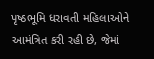પૃષ્ઠભૂમિ ધરાવતી મહિલાઓને આમંત્રિત કરી રહી છે, જેમાં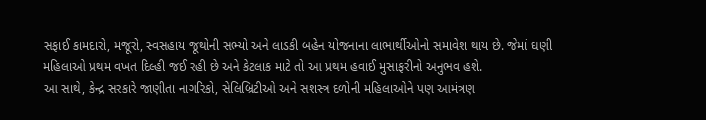સફાઈ કામદારો, મજૂરો, સ્વસહાય જૂથોની સભ્યો અને લાડકી બહેન યોજનાના લાભાર્થીઓનો સમાવેશ થાય છે. જેમાં ઘણી મહિલાઓ પ્રથમ વખત દિલ્હી જઈ રહી છે અને કેટલાક માટે તો આ પ્રથમ હવાઈ મુસાફરીનો અનુભવ હશે.
આ સાથે, કેન્દ્ર સરકારે જાણીતા નાગરિકો, સેલિબ્રિટીઓ અને સશસ્ત્ર દળોની મહિલાઓને પણ આમંત્રણ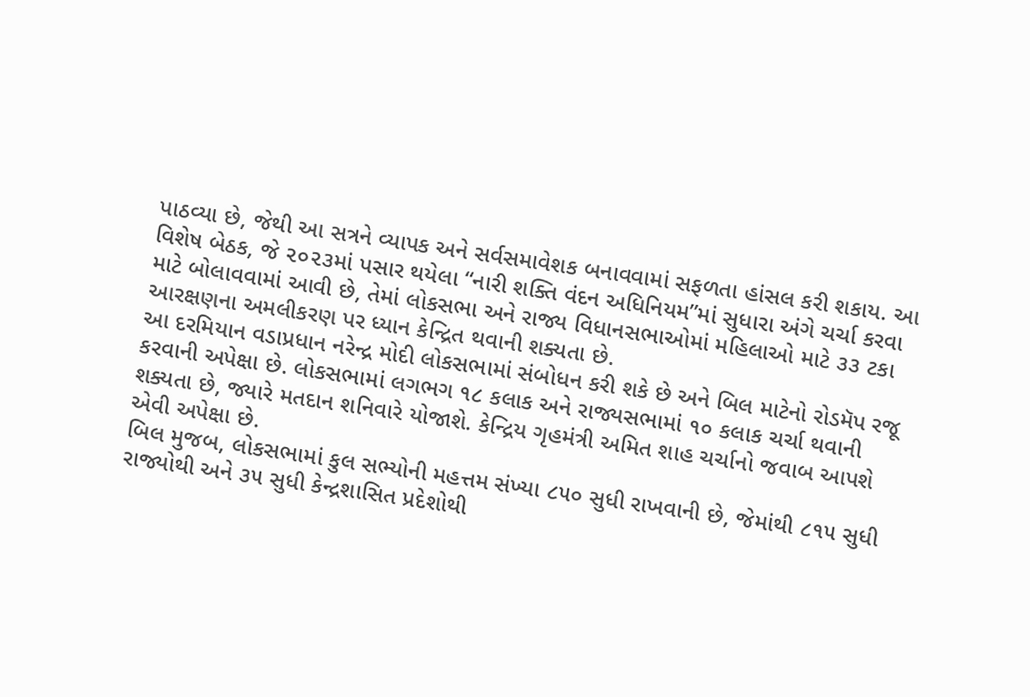પાઠવ્યા છે, જેથી આ સત્રને વ્યાપક અને સર્વસમાવેશક બનાવવામાં સફળતા હાંસલ કરી શકાય. આ વિશેષ બેઠક, જે ૨૦૨૩માં પસાર થયેલા “નારી શક્તિ વંદન અધિનિયમ”માં સુધારા અંગે ચર્ચા કરવા માટે બોલાવવામાં આવી છે, તેમાં લોકસભા અને રાજ્ય વિધાનસભાઓમાં મહિલાઓ માટે ૩૩ ટકા આરક્ષણના અમલીકરણ પર ધ્યાન કેન્દ્રિત થવાની શક્યતા છે.
આ દરમિયાન વડાપ્રધાન નરેન્દ્ર મોદી લોકસભામાં સંબોધન કરી શકે છે અને બિલ માટેનો રોડમૅપ રજૂ કરવાની અપેક્ષા છે. લોકસભામાં લગભગ ૧૮ કલાક અને રાજ્યસભામાં ૧૦ કલાક ચર્ચા થવાની શક્યતા છે, જ્યારે મતદાન શનિવારે યોજાશે. કેન્દ્રિય ગૃહમંત્રી અમિત શાહ ચર્ચાનો જવાબ આપશે એવી અપેક્ષા છે.
બિલ મુજબ, લોકસભામાં કુલ સભ્યોની મહત્તમ સંખ્યા ૮૫૦ સુધી રાખવાની છે, જેમાંથી ૮૧૫ સુધી રાજ્યોથી અને ૩૫ સુધી કેન્દ્રશાસિત પ્રદેશોથી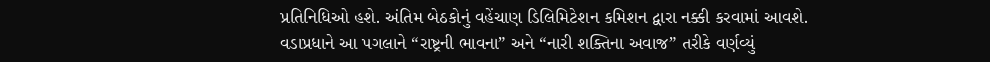પ્રતિનિધિઓ હશે. અંતિમ બેઠકોનું વહેંચાણ ડિલિમિટેશન કમિશન દ્વારા નક્કી કરવામાં આવશે.
વડાપ્રધાને આ પગલાને “રાષ્ટ્રની ભાવના” અને “નારી શક્તિના અવાજ” તરીકે વર્ણવ્યું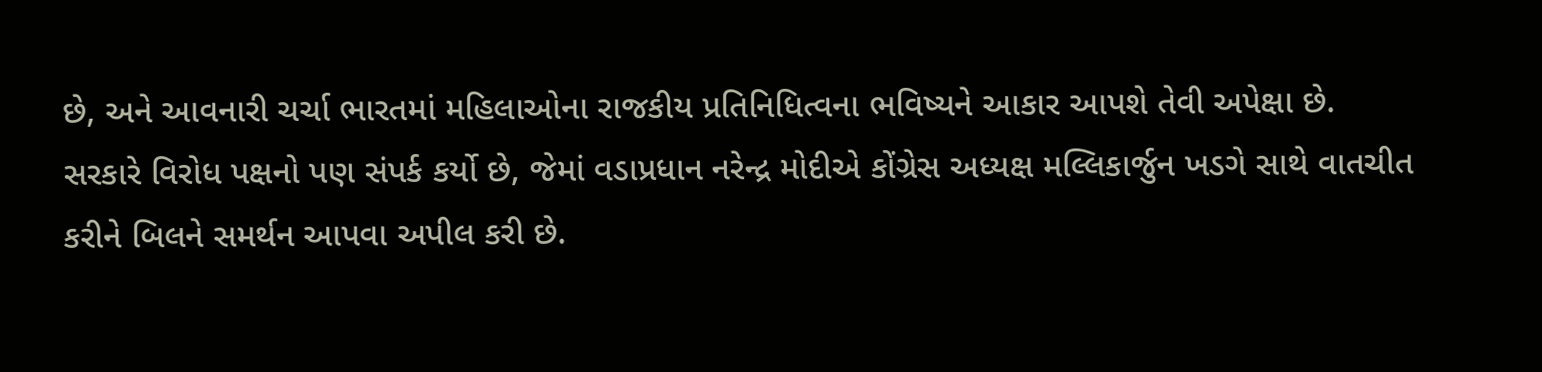છે, અને આવનારી ચર્ચા ભારતમાં મહિલાઓના રાજકીય પ્રતિનિધિત્વના ભવિષ્યને આકાર આપશે તેવી અપેક્ષા છે.
સરકારે વિરોધ પક્ષનો પણ સંપર્ક કર્યો છે, જેમાં વડાપ્રધાન નરેન્દ્ર મોદીએ કોંગ્રેસ અધ્યક્ષ મલ્લિકાર્જુન ખડગે સાથે વાતચીત કરીને બિલને સમર્થન આપવા અપીલ કરી છે.